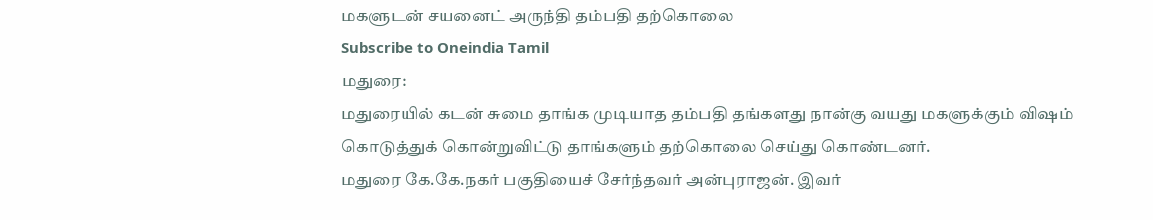மகளுடன் சயனைட் அருந்தி தம்பதி தற்கொலை
Subscribe to Oneindia Tamil
மதுரை:
மதுரையில் கடன் சுமை தாங்க முடியாத தம்பதி தங்களது நான்கு வயது மகளுக்கும் விஷம் கொடுத்துக் கொன்றுவிட்டு தாங்களும் தற்கொலை செய்து கொண்டனர்.
மதுரை கே.கே.நகர் பகுதியைச் சேர்ந்தவர் அன்புராஜன். இவர்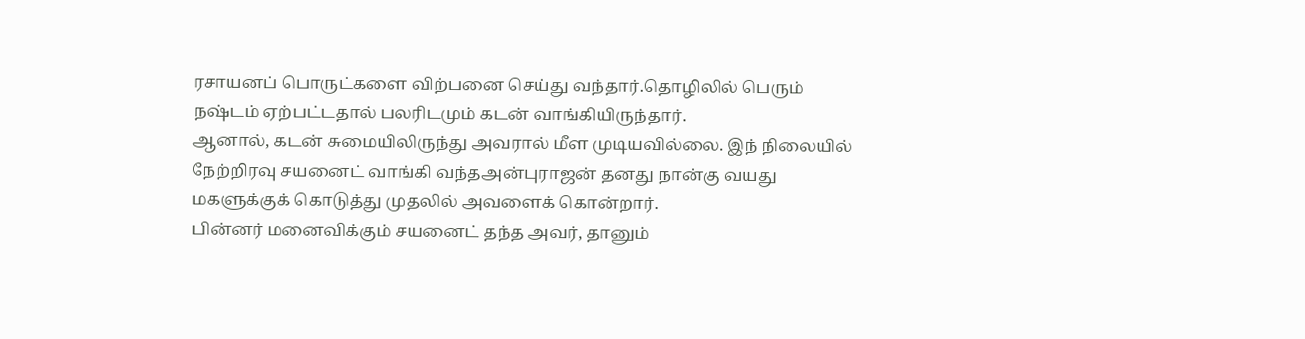ரசாயனப் பொருட்களை விற்பனை செய்து வந்தார்.தொழிலில் பெரும் நஷ்டம் ஏற்பட்டதால் பலரிடமும் கடன் வாங்கியிருந்தார்.
ஆனால், கடன் சுமையிலிருந்து அவரால் மீள முடியவில்லை. இந் நிலையில் நேற்றிரவு சயனைட் வாங்கி வந்தஅன்புராஜன் தனது நான்கு வயது மகளுக்குக் கொடுத்து முதலில் அவளைக் கொன்றார்.
பின்னர் மனைவிக்கும் சயனைட் தந்த அவர், தானும்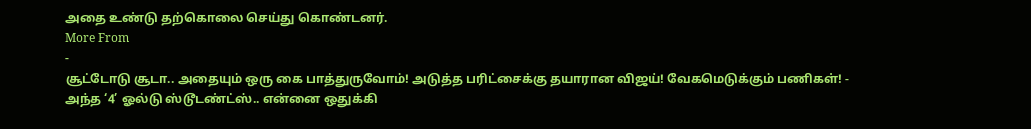அதை உண்டு தற்கொலை செய்து கொண்டனர்.
More From
-
சூட்டோடு சூடா.. அதையும் ஒரு கை பாத்துருவோம்! அடுத்த பரிட்சைக்கு தயாரான விஜய்! வேகமெடுக்கும் பணிகள்! -
அந்த ‘4’ ஓல்டு ஸ்டூடண்ட்ஸ்.. என்னை ஒதுக்கி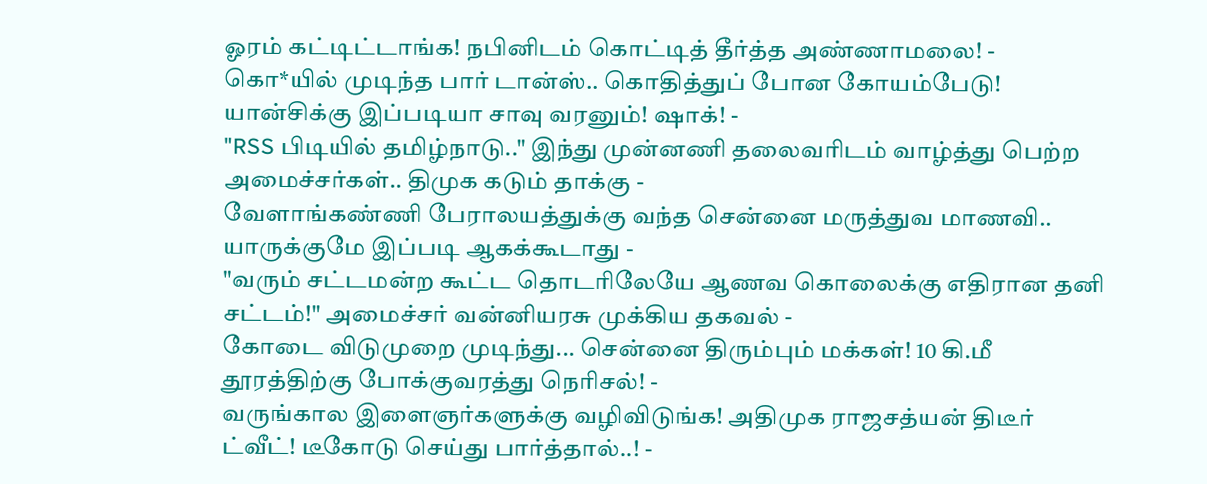ஓரம் கட்டிட்டாங்க! நபினிடம் கொட்டித் தீர்த்த அண்ணாமலை! -
கொ*யில் முடிந்த பார் டான்ஸ்.. கொதித்துப் போன கோயம்பேடு! யான்சிக்கு இப்படியா சாவு வரனும்! ஷாக்! -
"RSS பிடியில் தமிழ்நாடு.." இந்து முன்னணி தலைவரிடம் வாழ்த்து பெற்ற அமைச்சர்கள்.. திமுக கடும் தாக்கு -
வேளாங்கண்ணி பேராலயத்துக்கு வந்த சென்னை மருத்துவ மாணவி.. யாருக்குமே இப்படி ஆகக்கூடாது -
"வரும் சட்டமன்ற கூட்ட தொடரிலேயே ஆணவ கொலைக்கு எதிரான தனி சட்டம்!" அமைச்சர் வன்னியரசு முக்கிய தகவல் -
கோடை விடுமுறை முடிந்து... சென்னை திரும்பும் மக்கள்! 10 கி.மீ தூரத்திற்கு போக்குவரத்து நெரிசல்! -
வருங்கால இளைஞர்களுக்கு வழிவிடுங்க! அதிமுக ராஜசத்யன் திடீர் ட்வீட்! டீகோடு செய்து பார்த்தால்..! -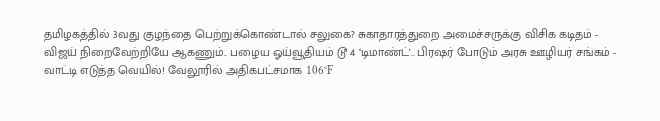தமிழகத்தில் 3வது குழந்தை பெற்றுக்கொண்டால் சலுகை? சுகாதாரத்துறை அமைச்சருக்கு விசிக கடிதம் -
விஜய் நிறைவேற்றியே ஆகணும்.. பழைய ஓய்வூதியம் டூ 4 ‘டிமாண்ட்'.. பிரஷர் போடும் அரசு ஊழியர் சங்கம் -
வாட்டி எடுத்த வெயில்! வேலூரில் அதிகபட்சமாக 106°F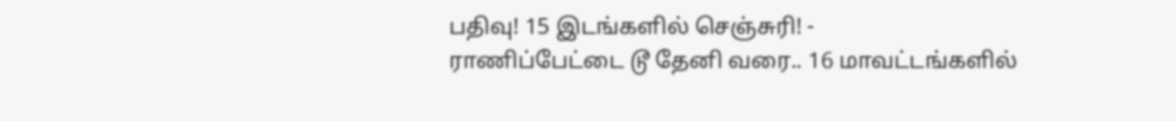பதிவு! 15 இடங்களில் செஞ்சுரி! -
ராணிப்பேட்டை டூ தேனி வரை.. 16 மாவட்டங்களில்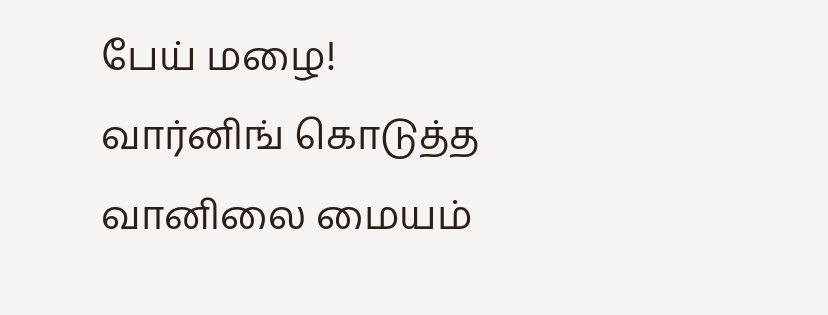பேய் மழை! வார்னிங் கொடுத்த வானிலை மையம்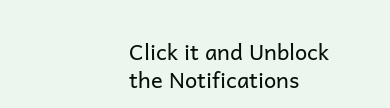Click it and Unblock the Notifications